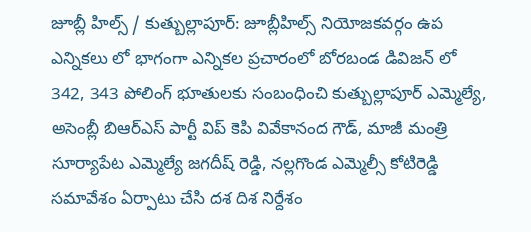జూబ్లీ హిల్స్ / కుత్బుల్లాపూర్: జూబ్లీహిల్స్ నియోజకవర్గం ఉప ఎన్నికలు లో భాగంగా ఎన్నికల ప్రచారంలో బోరబండ డివిజన్ లో 342, 343 పోలింగ్ భూతులకు సంబంధించి కుత్బుల్లాపూర్ ఎమ్మెల్యే, అసెంబ్లీ బిఆర్ఎస్ పార్టీ విప్ కెపి వివేకానంద గౌడ్, మాజీ మంత్రి సూర్యాపేట ఎమ్మెల్యే జగదీష్ రెడ్డి, నల్లగొండ ఎమ్మెల్సీ కోటిరెడ్డి సమావేశం ఏర్పాటు చేసి దశ దిశ నిర్దేశం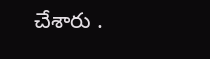చేశారు .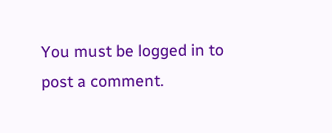You must be logged in to post a comment.